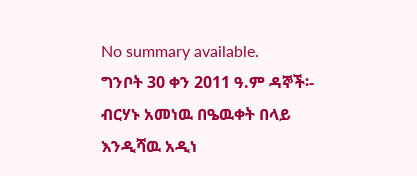No summary available.
ግንቦት 30 ቀን 2011 ዓ.ም ዳኞች፡- ብርሃኑ አመነዉ በዔዉቀት በላይ እንዲሻዉ አዲነ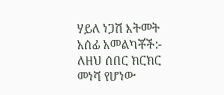ሃይለ ነጋሽ እትመት አሰፊ አመልካቾች:-
ለዘህ ሰበር ክርክር መነሻ የሆነው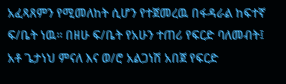አፈጻጸምን የሚመለከት ሲሆን የተጀመረዉ በፋዳራል ከፍተኛ ፍ/ቤት ነዉ። በዘሁ ፍ/ቤት የአሁን ተጠሪ የፍርድ ባለመብት፤ አቶ ጌታነህ ምናለ እና ወ/ሮ አልጋነሽ አበጀ የፍርድ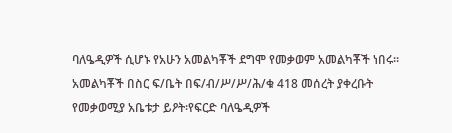ባለዔዲዎች ሲሆኑ የአሁን አመልካቾች ደግሞ የመቃወም አመልካቾች ነበሩ።
አመልካቾች በስር ፍ/ቤት በፍ/ብ/ሥ/ሥ/ሕ/ቁ 418 መሰረት ያቀረቡት የመቃወሚያ አቤቱታ ይዖት፡የፍርድ ባለዔዲዎች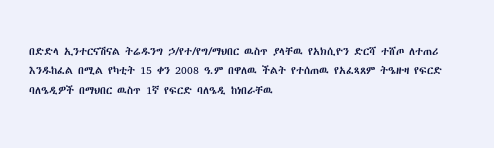በድድላ ኢንተርናሽናል ትሬዱንግ ኃ/የተ/የግ/ማህበር ዉስጥ ያላቸዉ የአክሲዮን ድርሻ ተሸጦ ለተጠሪ እንዱከፈል በሚል የካቲት 15 ቀን 2008 ዓ.ም በዋለዉ ችልት የተሰጠዉ የአፈጻጸም ትዔዙዛ የፍርድ ባለዔዲዎች በማህበር ዉስጥ 1ኛ የፍርድ ባለዔዲ ከነበራቸዉ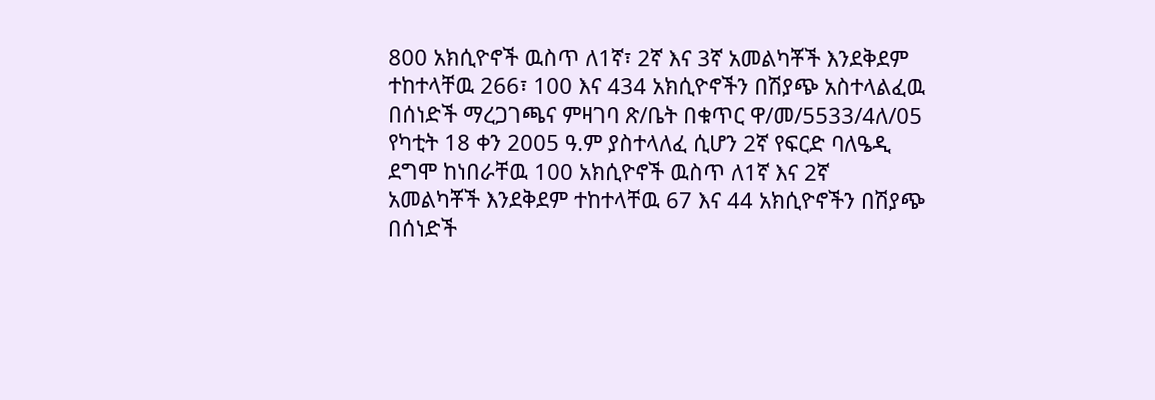800 አክሲዮኖች ዉስጥ ለ1ኛ፣ 2ኛ እና 3ኛ አመልካቾች እንደቅደም ተከተላቸዉ 266፣ 100 እና 434 አክሲዮኖችን በሽያጭ አስተላልፈዉ በሰነድች ማረጋገጫና ምዛገባ ጽ/ቤት በቁጥር ዋ/መ/5533/4ለ/05 የካቲት 18 ቀን 2005 ዓ.ም ያስተላለፈ ሲሆን 2ኛ የፍርድ ባለዔዲ ደግሞ ከነበራቸዉ 100 አክሲዮኖች ዉስጥ ለ1ኛ እና 2ኛ አመልካቾች እንደቅደም ተከተላቸዉ 67 እና 44 አክሲዮኖችን በሽያጭ በሰነድች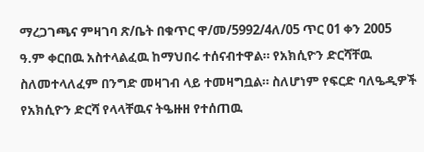ማረጋገጫና ምዛገባ ጽ/ቤት በቁጥር ዋ/መ/5992/4ለ/05 ጥር 01 ቀን 2005 ዓ.ም ቀርበዉ አስተላልፈዉ ከማህበሩ ተሰናብተዋል። የአክሲዮን ድርሻቸዉ ስለመተላለፈም በንግድ መዛገብ ላይ ተመዛግቧል። ስለሆነም የፍርድ ባለዔዲዎች የአክሲዮን ድርሻ የላላቸዉና ትዔዙዘ የተሰጠዉ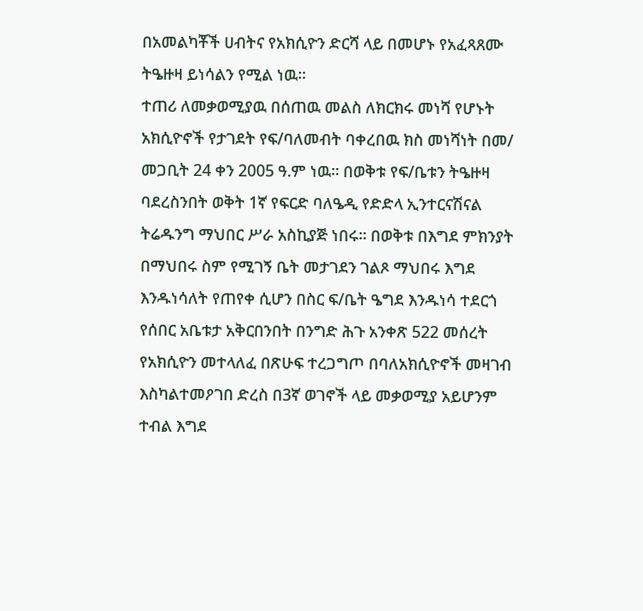በአመልካቾች ሀብትና የአክሲዮን ድርሻ ላይ በመሆኑ የአፈጻጸሙ ትዔዙዛ ይነሳልን የሚል ነዉ።
ተጠሪ ለመቃወሚያዉ በሰጠዉ መልስ ለክርክሩ መነሻ የሆኑት አክሲዮኖች የታገደት የፍ/ባለመብት ባቀረበዉ ክስ መነሻነት በመ/ መጋቢት 24 ቀን 2005 ዓ.ም ነዉ። በወቅቱ የፍ/ቤቱን ትዔዙዛ ባደረስንበት ወቅት 1ኛ የፍርድ ባለዔዲ የድድላ ኢንተርናሽናል ትሬዱንግ ማህበር ሥራ አስኪያጅ ነበሩ። በወቅቱ በእግደ ምክንያት በማህበሩ ስም የሚገኝ ቤት መታገደን ገልጾ ማህበሩ እግደ እንዱነሳለት የጠየቀ ሲሆን በስር ፍ/ቤት ዔግደ እንዱነሳ ተደርጎ የሰበር አቤቱታ አቅርበንበት በንግድ ሕጉ አንቀጽ 522 መሰረት የአክሲዮን መተላለፈ በጽሁፍ ተረጋግጦ በባለአክሲዮኖች መዛገብ እስካልተመዖገበ ድረስ በ3ኛ ወገኖች ላይ መቃወሚያ አይሆንም ተብል እግደ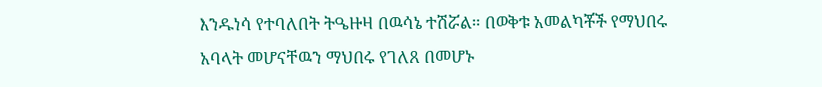እንዱነሳ የተባለበት ትዔዙዛ በዉሳኔ ተሽሯል። በወቅቱ አመልካቾች የማህበሩ አባላት መሆናቸዉን ማህበሩ የገለጸ በመሆኑ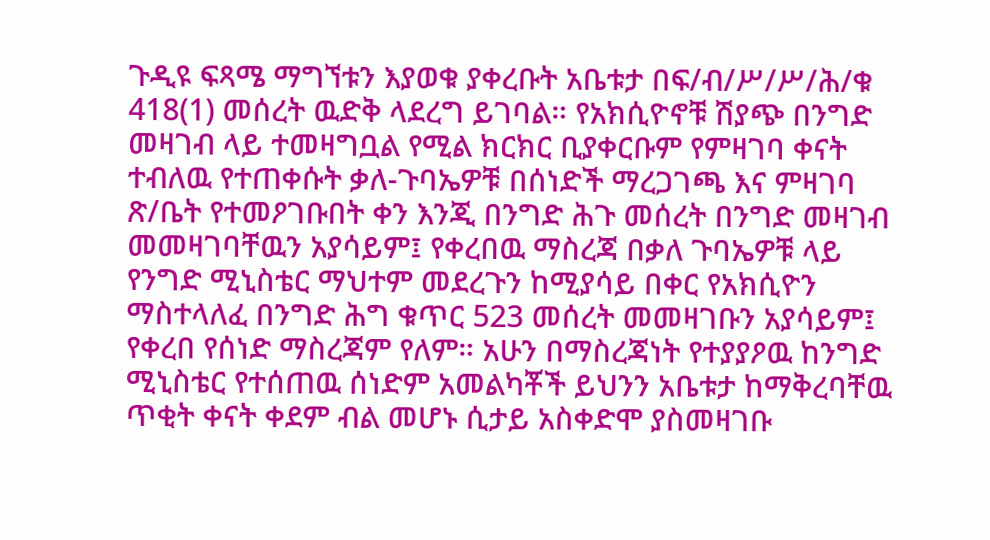ጉዲዩ ፍጻሜ ማግኘቱን እያወቁ ያቀረቡት አቤቱታ በፍ/ብ/ሥ/ሥ/ሕ/ቁ 418(1) መሰረት ዉድቅ ላደረግ ይገባል። የአክሲዮኖቹ ሽያጭ በንግድ መዛገብ ላይ ተመዛግቧል የሚል ክርክር ቢያቀርቡም የምዛገባ ቀናት ተብለዉ የተጠቀሱት ቃለ-ጉባኤዎቹ በሰነድች ማረጋገጫ እና ምዛገባ ጽ/ቤት የተመዖገቡበት ቀን እንጂ በንግድ ሕጉ መሰረት በንግድ መዛገብ መመዛገባቸዉን አያሳይም፤ የቀረበዉ ማስረጃ በቃለ ጉባኤዎቹ ላይ የንግድ ሚኒስቴር ማህተም መደረጉን ከሚያሳይ በቀር የአክሲዮን ማስተላለፈ በንግድ ሕግ ቁጥር 523 መሰረት መመዛገቡን አያሳይም፤ የቀረበ የሰነድ ማስረጃም የለም። አሁን በማስረጃነት የተያያዖዉ ከንግድ ሚኒስቴር የተሰጠዉ ሰነድም አመልካቾች ይህንን አቤቱታ ከማቅረባቸዉ ጥቂት ቀናት ቀደም ብል መሆኑ ሲታይ አስቀድሞ ያስመዛገቡ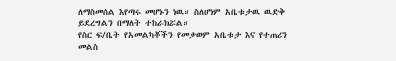ለማስመሰል እየጣሩ መሆኑን ነዉ። ስለሆነም አቤቱታዉ ዉድቅ ይደረግልን በማለት ተከራክሯል።
የስር ፍ/ቤት የአመልካቾችን የመቃወም አቤቱታ እና የተጠሪን መልስ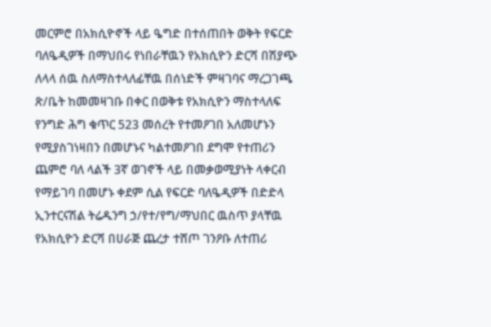መርምሮ በአክሲዮኖች ላይ ዔግድ በተሰጠበት ወቅት የፍርድ ባለዔዲዎች በማህበሩ የነበራቸዉን የአክሲዮን ድርሻ በሽያጭ ለላላ ሰዉ ስለማስተላለፊቸዉ በሰነድች ምዛገባና ማረጋገጫ ጽ/ቤት ከመመዛገቡ በቀር በወቅቱ የአክሲዮን ማስተላለፍ የንግድ ሕግ ቁጥር 523 መሰረት የተመዖገበ አለመሆኑን የሚያስገነዛበን በመሆኑና ካልተመዖገበ ደግሞ የተጠሪን ጨምሮ ባለ ላልች 3ኛ ወገኖች ላይ በመቃወሚያነት ላቀርብ የማይገባ በመሆኑ ቀደም ሲል የፍርድ ባለዔዲዎች በድድላ ኢንተርናሽል ትሬዱንግ ኃ/የተ/የግ/ማህበር ዉስጥ ያላቸዉ የአክሲዮን ድርሻ በሀራጅ ጨረታ ተሸጦ ገንዖቡ ለተጠሪ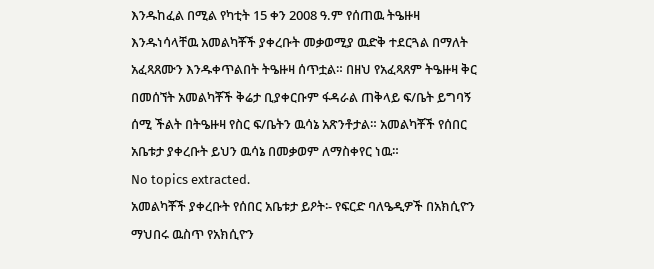እንዱከፈል በሚል የካቲት 15 ቀን 2008 ዓ.ም የሰጠዉ ትዔዙዛ እንዱነሳላቸዉ አመልካቾች ያቀረቡት መቃወሚያ ዉድቅ ተደርጓል በማለት አፈጻጸሙን እንዱቀጥልበት ትዔዙዛ ሰጥቷል። በዘህ የአፈጻጸም ትዔዙዛ ቅር በመሰኘት አመልካቾች ቅሬታ ቢያቀርቡም ፋዳራል ጠቅላይ ፍ/ቤት ይግባኝ ሰሚ ችልት በትዔዙዛ የስር ፍ/ቤትን ዉሳኔ አጽንቶታል። አመልካቾች የሰበር አቤቱታ ያቀረቡት ይህን ዉሳኔ በመቃወም ለማስቀየር ነዉ።
No topics extracted.
አመልካቾች ያቀረቡት የሰበር አቤቱታ ይዖት፡- የፍርድ ባለዔዲዎች በአክሲዮን ማህበሩ ዉስጥ የአክሲዮን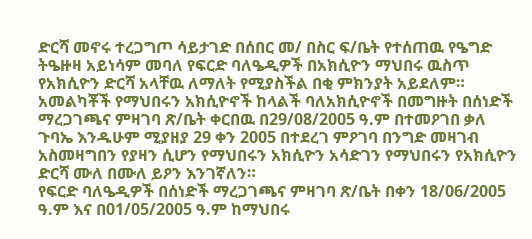ድርሻ መኖሩ ተረጋግጦ ሳይታገድ በሰበር መ/ በስር ፍ/ቤት የተሰጠዉ የዔግድ ትዔዙዛ አይነሳም መባለ የፍርድ ባለዔዲዎች በአክሲዮን ማህበሩ ዉስጥ የአክሲዮን ድርሻ አላቸዉ ለማለት የሚያስችል በቂ ምክንያት አይደለም። አመልካቾች የማህበሩን አክሲዮኖች ከላልች ባለአክሲዮኖች በመግዙት በሰነድች ማረጋገጫና ምዛገባ ጽ/ቤት ቀርበዉ በ29/08/2005 ዓ.ም በተመዖገበ ቃለ ጉባኤ እንዱሁም ሚያዘያ 29 ቀን 2005 በተደረገ ምዖገባ በንግድ መዛገብ አስመዛግበን የያዛን ሲሆን የማህበሩን አክሲዮን አሳድገን የማህበሩን የአክሲዮን ድርሻ ሙለ በሙለ ይዖን እንገኛለን።
የፍርድ ባለዔዲዎች በሰነድች ማረጋገጫና ምዛገባ ጽ/ቤት በቀን 18/06/2005 ዓ.ም እና በ01/05/2005 ዓ.ም ከማህበሩ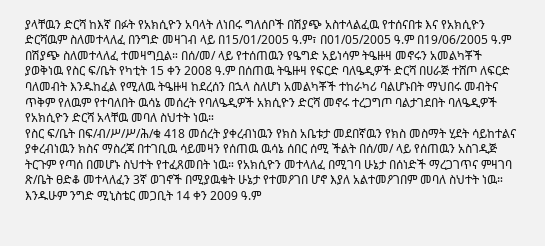ያላቸዉን ድርሻ ከእኛ በፉት የአክሲዮን አባላት ለነበሩ ግለሰቦች በሽያጭ አስተላልፈዉ የተሰናበቱ እና የአክሲዮን ድርሻዉም ስለመተላለፈ በንግድ መዛገብ ላይ በ15/01/2005 ዓ.ም፣ በ01/05/2005 ዓ.ም በ19/06/2005 ዓ.ም በሽያጭ ስለመተላለፈ ተመዛግቧል። በሰ/መ/ ላይ የተሰጠዉን የዔግድ አይነሳም ትዔዙዛ መኖሩን አመልካቾች ያወቅነዉ የስር ፍ/ቤት የካቲት 15 ቀን 2008 ዓ.ም በሰጠዉ ትዔዙዛ የፍርድ ባለዔዲዎች ድርሻ በሀራጅ ተሸጦ ለፍርድ ባለመብት እንዱከፈል የሚለዉ ትዔዙዛ ከደረሰን በኋላ ስለሆነ አመልካቾች ተከራካሪ ባልሆኑበት ማህበሩ መብትና ጥቅም የለዉም የተባለበት ዉሳኔ መሰረት የባለዔዲዎች አክሲዮን ድርሻ መኖሩ ተረጋግጦ ባልታገደበት ባለዔዲዎች የአክሲዮን ድርሻ አላቸዉ መባለ ስህተት ነዉ።
የስር ፍ/ቤት በፍ/ብ/ሥ/ሥ/ሕ/ቁ 418 መሰረት ያቀረብነዉን የክስ አቤቱታ መደበኛዉን የክስ መስማት ሂደት ሳይከተልና ያቀረብነዉን ክስና ማስረጃ በተገቢዉ ሳይመዛን የሰጠዉ ዉሳኔ ሰበር ሰሚ ችልት በሰ/መ/ ላይ የሰጠዉን አስገዲጅ ትርጉም የጣሰ በመሆኑ ስህተት የተፈጸመበት ነዉ። የአክሲዮን መተላለፈ በሚገባ ሁኔታ በሰነድች ማረጋገጥና ምዛገባ ጽ/ቤት ፀድቆ መተላለፈን 3ኛ ወገኖች በሚያዉቁት ሁኔታ የተመዖገበ ሆኖ እያለ አልተመዖገበም መባለ ስህተት ነዉ።
እንዱሁም ንግድ ሚኒስቴር መጋቢት 14 ቀን 2009 ዓ.ም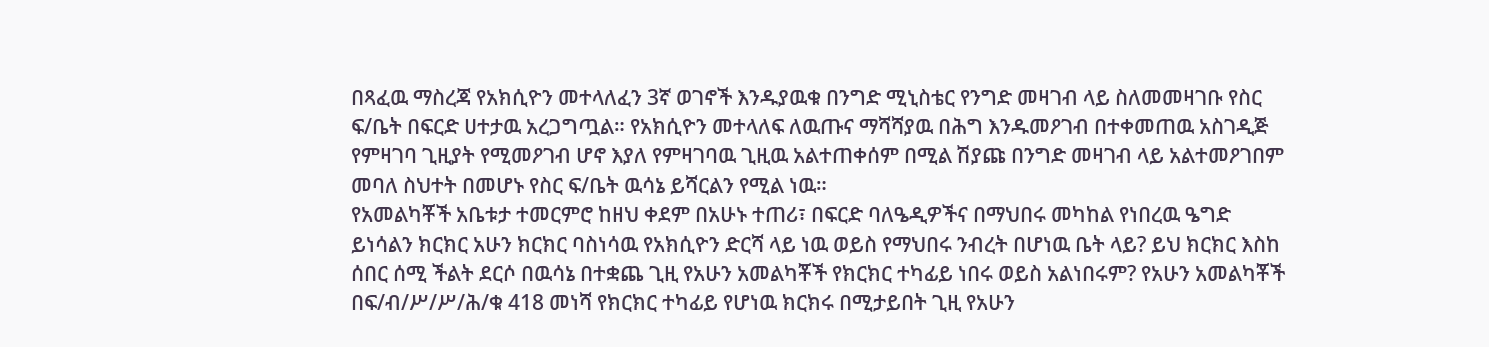በጻፈዉ ማስረጃ የአክሲዮን መተላለፈን 3ኛ ወገኖች እንዱያዉቁ በንግድ ሚኒስቴር የንግድ መዛገብ ላይ ስለመመዛገቡ የስር ፍ/ቤት በፍርድ ሀተታዉ አረጋግጧል። የአክሲዮን መተላለፍ ለዉጡና ማሻሻያዉ በሕግ እንዱመዖገብ በተቀመጠዉ አስገዲጅ የምዛገባ ጊዚያት የሚመዖገብ ሆኖ እያለ የምዛገባዉ ጊዚዉ አልተጠቀሰም በሚል ሽያጩ በንግድ መዛገብ ላይ አልተመዖገበም መባለ ስህተት በመሆኑ የስር ፍ/ቤት ዉሳኔ ይሻርልን የሚል ነዉ።
የአመልካቾች አቤቱታ ተመርምሮ ከዘህ ቀደም በአሁኑ ተጠሪ፣ በፍርድ ባለዔዲዎችና በማህበሩ መካከል የነበረዉ ዔግድ ይነሳልን ክርክር አሁን ክርክር ባስነሳዉ የአክሲዮን ድርሻ ላይ ነዉ ወይስ የማህበሩ ንብረት በሆነዉ ቤት ላይ? ይህ ክርክር እስከ ሰበር ሰሚ ችልት ደርሶ በዉሳኔ በተቋጨ ጊዚ የአሁን አመልካቾች የክርክር ተካፊይ ነበሩ ወይስ አልነበሩም? የአሁን አመልካቾች በፍ/ብ/ሥ/ሥ/ሕ/ቁ 418 መነሻ የክርክር ተካፊይ የሆነዉ ክርክሩ በሚታይበት ጊዚ የአሁን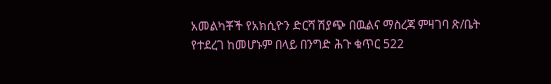አመልካቾች የአክሲዮን ድርሻ ሽያጭ በዉልና ማስረጃ ምዛገባ ጽ/ቤት የተደረገ ከመሆኑም በላይ በንግድ ሕጉ ቁጥር 522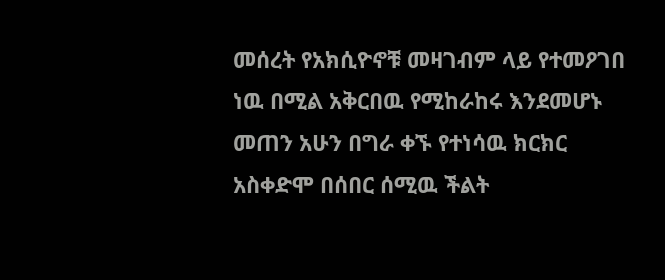መሰረት የአክሲዮኖቹ መዛገብም ላይ የተመዖገበ ነዉ በሚል አቅርበዉ የሚከራከሩ እንደመሆኑ መጠን አሁን በግራ ቀኙ የተነሳዉ ክርክር አስቀድሞ በሰበር ሰሚዉ ችልት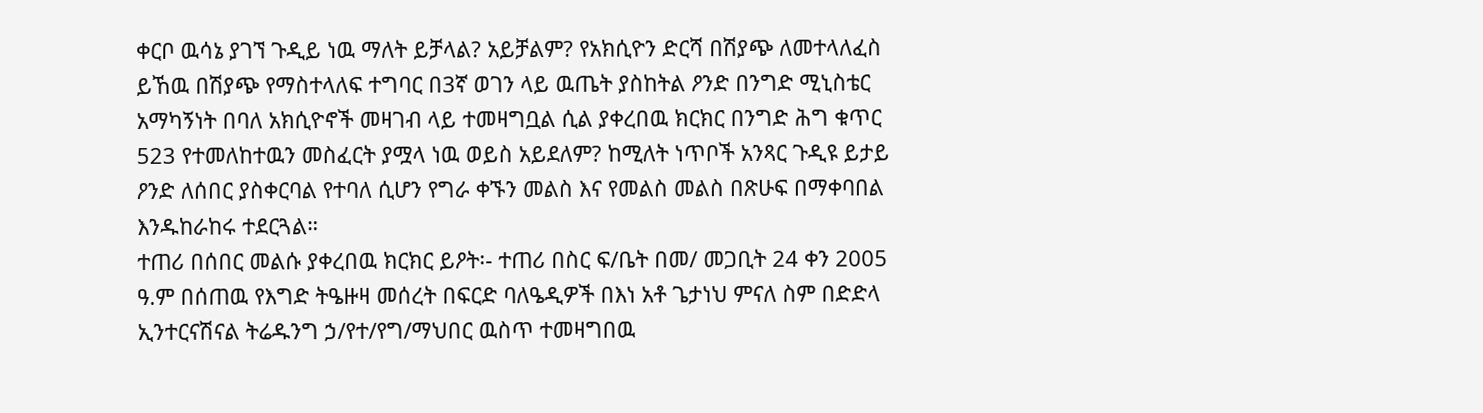ቀርቦ ዉሳኔ ያገኘ ጉዲይ ነዉ ማለት ይቻላል? አይቻልም? የአክሲዮን ድርሻ በሽያጭ ለመተላለፈስ ይኸዉ በሽያጭ የማስተላለፍ ተግባር በ3ኛ ወገን ላይ ዉጤት ያስከትል ዖንድ በንግድ ሚኒስቴር አማካኝነት በባለ አክሲዮኖች መዛገብ ላይ ተመዛግቧል ሲል ያቀረበዉ ክርክር በንግድ ሕግ ቁጥር 523 የተመለከተዉን መስፈርት ያሟላ ነዉ ወይስ አይደለም? ከሚለት ነጥቦች አንጻር ጉዲዩ ይታይ ዖንድ ለሰበር ያስቀርባል የተባለ ሲሆን የግራ ቀኙን መልስ እና የመልስ መልስ በጽሁፍ በማቀባበል እንዱከራከሩ ተደርጓል።
ተጠሪ በሰበር መልሱ ያቀረበዉ ክርክር ይዖት፡- ተጠሪ በስር ፍ/ቤት በመ/ መጋቢት 24 ቀን 2005 ዓ.ም በሰጠዉ የእግድ ትዔዙዛ መሰረት በፍርድ ባለዔዲዎች በእነ አቶ ጌታነህ ምናለ ስም በድድላ ኢንተርናሽናል ትሬዱንግ ኃ/የተ/የግ/ማህበር ዉስጥ ተመዛግበዉ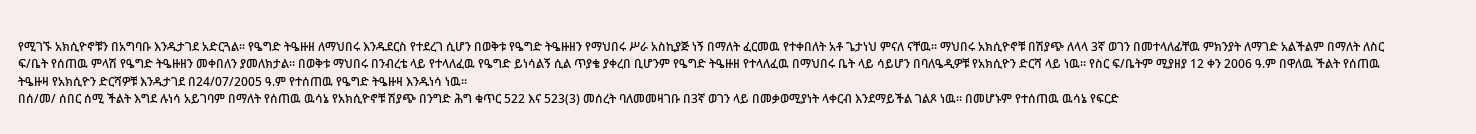የሚገኙ አክሲዮኖቹን በአግባቡ እንዱታገደ አድርጓል። የዔግድ ትዔዙዘ ለማህበሩ እንዱደርስ የተደረገ ሲሆን በወቅቱ የዔግድ ትዔዙዘን የማህበሩ ሥራ አስኪያጅ ነኝ በማለት ፈርመዉ የተቀበለት አቶ ጌታነህ ምናለ ናቸዉ። ማህበሩ አክሲዮኖቹ በሽያጭ ለላላ 3ኛ ወገን በመተላለፊቸዉ ምክንያት ለማገድ አልችልም በማለት ለስር ፍ/ቤት የሰጠዉ ምላሽ የዔግድ ትዔዙዘን መቀበለን ያመለክታል። በወቅቱ ማህበሩ በንብረቴ ላይ የተላለፈዉ የዔግድ ይነሳልኝ ሲል ጥያቄ ያቀረበ ቢሆንም የዔግድ ትዔዙዘ የተላለፈዉ በማህበሩ ቤት ላይ ሳይሆን በባለዔዲዎቹ የአክሲዮን ድርሻ ላይ ነዉ። የስር ፍ/ቤትም ሚያዘያ 12 ቀን 2006 ዓ.ም በዋለዉ ችልት የሰጠዉ ትዔዙዛ የአክሲዮን ድርሻዎቹ እንዱታገደ በ24/07/2005 ዓ.ም የተሰጠዉ የዔግድ ትዔዙዛ እንዱነሳ ነዉ።
በሰ/መ/ ሰበር ሰሚ ችልት እግደ ሉነሳ አይገባም በማለት የሰጠዉ ዉሳኔ የአክሲዮኖቹ ሽያጭ በንግድ ሕግ ቁጥር 522 እና 523(3) መሰረት ባለመመዛገቡ በ3ኛ ወገን ላይ በመቃወሚያነት ላቀርብ እንደማይችል ገልጾ ነዉ። በመሆኑም የተሰጠዉ ዉሳኔ የፍርድ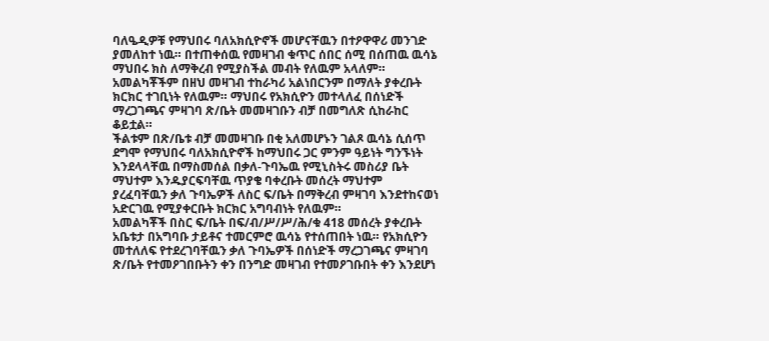ባለዔዲዎቹ የማህበሩ ባለአክሲዮኖች መሆናቸዉን በተዖዋዋሪ መንገድ ያመለከተ ነዉ። በተጠቀሰዉ የመዛገብ ቁጥር ሰበር ሰሚ በሰጠዉ ዉሳኔ ማህበሩ ክስ ለማቅረብ የሚያስችል መብት የለዉም አላለም። አመልካቾችም በዘህ መዛገብ ተከራካሪ አልነበርንም በማለት ያቀረቡት ክርክር ተገቢነት የለዉም። ማህበሩ የአክሲዮን መተላለፈ በሰነድች ማረጋገጫና ምዛገባ ጽ/ቤት መመዛገቡን ብቻ በመግለጽ ሲከራከር ቆይቷል።
ችልቱም በጽ/ቤቱ ብቻ መመዛገቡ በቂ አለመሆኑን ገልጾ ዉሳኔ ሲሰጥ ደግሞ የማህበሩ ባለአክሲዮኖች ከማህበሩ ጋር ምንም ዓይነት ግንኙነት እንደላላቸዉ በማስመሰል በቃለ-ጉባኤዉ የሚኒስትሩ መስሪያ ቤት ማህተም እንዱያርፍባቸዉ ጥያቄ ባቀረቡት መሰረት ማህተም ያረፈባቸዉን ቃለ ጉባኤዎች ለስር ፍ/ቤት በማቅረብ ምዛገባ እንደተከናወነ አድርገዉ የሚያቀርቡት ክርክር አግባብነት የለዉም።
አመልካቾች በስር ፍ/ቤት በፍ/ብ/ሥ/ሥ/ሕ/ቁ 418 መሰረት ያቀረቡት አቤቱታ በአግባቡ ታይቶና ተመርምሮ ዉሳኔ የተሰጠበት ነዉ። የአክሲዮን መተለለፍ የተደረገባቸዉን ቃለ ጉባኤዎች በሰነድች ማረጋገጫና ምዛገባ ጽ/ቤት የተመዖገበቡትን ቀን በንግድ መዛገብ የተመዖገቡበት ቀን እንደሆነ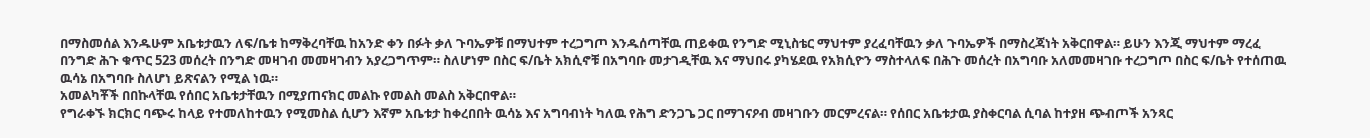በማስመሰል እንዱሁም አቤቱታዉን ለፍ/ቤቱ ከማቅረባቸዉ ከአንድ ቀን በፉት ቃለ ጉባኤዎቹ በማህተም ተረጋግጦ እንዱሰጣቸዉ ጠይቀዉ የንግድ ሚኒስቴር ማህተም ያረፈባቸዉን ቃለ ጉባኤዎች በማስረጃነት አቅርበዋል። ይሁን እንጂ ማህተም ማረፈ በንግድ ሕጉ ቁጥር 523 መሰረት በንግድ መዛገብ መመዛገብን አያረጋግጥም። ስለሆነም በስር ፍ/ቤት አክሲኖቹ በአግባቡ መታገዲቸዉ እና ማህበሩ ያካሄደዉ የአክሲዮን ማስተላለፍ በሕጉ መሰረት በአግባቡ አለመመዛገቡ ተረጋግጦ በስር ፍ/ቤት የተሰጠዉ ዉሳኔ በአግባቡ ስለሆነ ይጽናልን የሚል ነዉ።
አመልካቾች በበኩላቸዉ የሰበር አቤቱታቸዉን በሚያጠናክር መልኩ የመልስ መልስ አቅርበዋል።
የግራቀኙ ክርክር ባጭሩ ከላይ የተመለከተዉን የሚመስል ሲሆን እኛም አቤቱታ ከቀረበበት ዉሳኔ እና አግባብነት ካለዉ የሕግ ድንጋጌ ጋር በማገናዖብ መዛገቡን መርምረናል። የሰበር አቤቱታዉ ያስቀርባል ሲባል ከተያዘ ጭብጦች አንጻር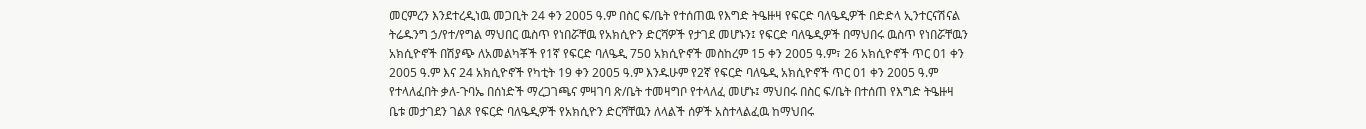መርምረን እንደተረዲነዉ መጋቢት 24 ቀን 2005 ዓ.ም በስር ፍ/ቤት የተሰጠዉ የእግድ ትዔዙዛ የፍርድ ባለዔዲዎች በድድላ ኢንተርናሽናል ትሬዱንግ ኃ/የተ/የግል ማህበር ዉስጥ የነበሯቸዉ የአክሲዮን ድርሻዎች የታገደ መሆኑን፤ የፍርድ ባለዔዲዎች በማህበሩ ዉስጥ የነበሯቸዉን አክሲዮኖች በሽያጭ ለአመልካቾች የ1ኛ የፍርድ ባለዔዲ 750 አክሲዮኖች መስከረም 15 ቀን 2005 ዓ.ም፣ 26 አክሲዮኖች ጥር 01 ቀን 2005 ዓ.ም እና 24 አክሲዮኖች የካቲት 19 ቀን 2005 ዓ.ም እንዱሁም የ2ኛ የፍርድ ባለዔዲ አክሲዮኖች ጥር 01 ቀን 2005 ዓ.ም የተላለፈበት ቃለ-ጉባኤ በሰነድች ማረጋገጫና ምዛገባ ጽ/ቤት ተመዛግቦ የተላለፈ መሆኑ፤ ማህበሩ በስር ፍ/ቤት በተሰጠ የእግድ ትዔዙዛ ቤቱ መታገደን ገልጾ የፍርድ ባለዔዲዎች የአክሲዮን ድርሻቸዉን ለላልች ሰዎች አስተላልፈዉ ከማህበሩ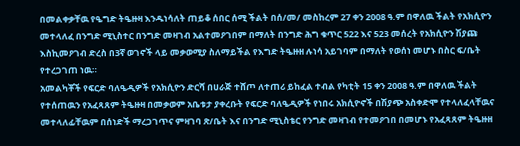በመልቀቃቸዉ የዔግድ ትዔዙዛ እንዱነሳለት ጠይቆ ሰበር ሰሚ ችልት በሰ/መ/ መስከረም 27 ቀን 2008 ዓ.ም በዋለዉ ችልት የአክሲዮን መተላለፈ በንግድ ሚኒስተር በንግድ መዛገብ አልተመዖገበም በማለት በንግድ ሕግ ቁጥር 522 እና 523 መሰረት የአክሲዮን ሽያጩ እስኪመዖገብ ድረስ በ3ኛ ወገኖች ላይ መቃወሚያ ስለማይችል የእግድ ትዔዙዘ ሉነሳ አይገባም በማለት የወሰነ መሆኑ በስር ፍ/ቤት የተረጋገጠ ነዉ።
አመልካቾች የፍርድ ባለዔዲዎች የአክሲዮን ድርሻ በሀራጅ ተሸጦ ለተጠሪ ይከፈል ተብል የካቲት 15 ቀን 2008 ዓ.ም በዋለዉ ችልት የተሰጠዉን የአፈጻጸም ትዔዙዛ በመቃወም አቤቱታ ያቀረቡት የፍርድ ባለዔዲዎች የነበሩ አክሲዮኖች በሽያጭ አስቀድሞ የተላለፈላቸዉና መተላለፊቸዉም በሰነድች ማረጋገጥና ምዛገባ ጽ/ቤት እና በንግድ ሚኒስቴር የንግድ መዛገብ የተመዖገበ በመሆኑ የአፈጻጸም ትዔዙዘ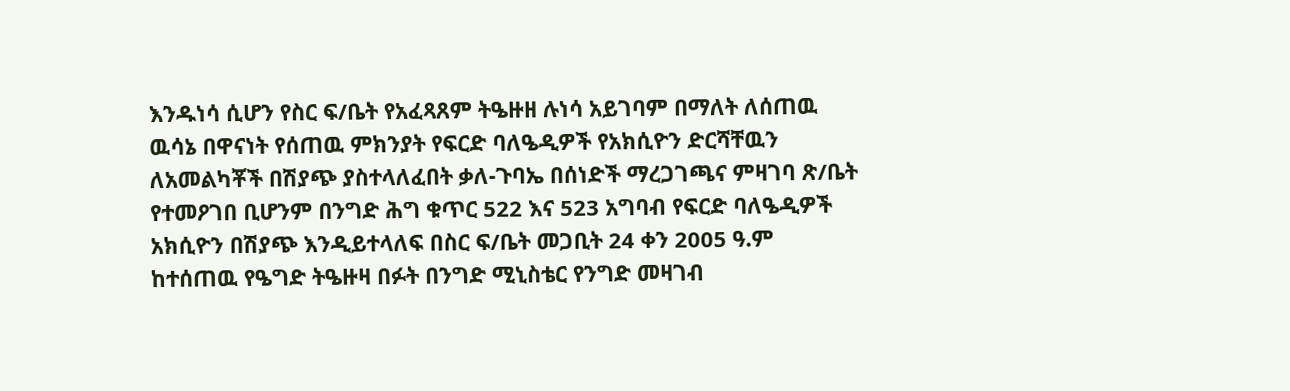እንዱነሳ ሲሆን የስር ፍ/ቤት የአፈጻጸም ትዔዙዘ ሉነሳ አይገባም በማለት ለሰጠዉ ዉሳኔ በዋናነት የሰጠዉ ምክንያት የፍርድ ባለዔዲዎች የአክሲዮን ድርሻቸዉን ለአመልካቾች በሽያጭ ያስተላለፈበት ቃለ-ጉባኤ በሰነድች ማረጋገጫና ምዛገባ ጽ/ቤት የተመዖገበ ቢሆንም በንግድ ሕግ ቁጥር 522 እና 523 አግባብ የፍርድ ባለዔዲዎች አክሲዮን በሽያጭ እንዲይተላለፍ በስር ፍ/ቤት መጋቢት 24 ቀን 2005 ዓ.ም ከተሰጠዉ የዔግድ ትዔዙዛ በፉት በንግድ ሚኒስቴር የንግድ መዛገብ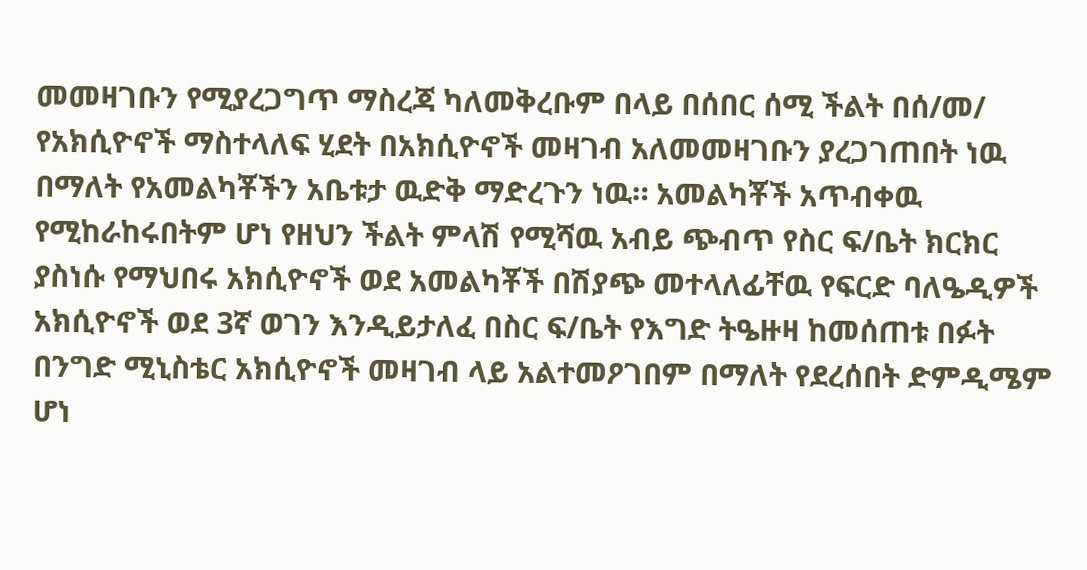መመዛገቡን የሚያረጋግጥ ማስረጃ ካለመቅረቡም በላይ በሰበር ሰሚ ችልት በሰ/መ/ የአክሲዮኖች ማስተላለፍ ሂደት በአክሲዮኖች መዛገብ አለመመዛገቡን ያረጋገጠበት ነዉ በማለት የአመልካቾችን አቤቱታ ዉድቅ ማድረጉን ነዉ። አመልካቾች አጥብቀዉ የሚከራከሩበትም ሆነ የዘህን ችልት ምላሽ የሚሻዉ አብይ ጭብጥ የስር ፍ/ቤት ክርክር ያስነሱ የማህበሩ አክሲዮኖች ወደ አመልካቾች በሽያጭ መተላለፊቸዉ የፍርድ ባለዔዲዎች አክሲዮኖች ወደ 3ኛ ወገን እንዲይታለፈ በስር ፍ/ቤት የእግድ ትዔዙዛ ከመሰጠቱ በፉት በንግድ ሚኒስቴር አክሲዮኖች መዛገብ ላይ አልተመዖገበም በማለት የደረሰበት ድምዲሜም ሆነ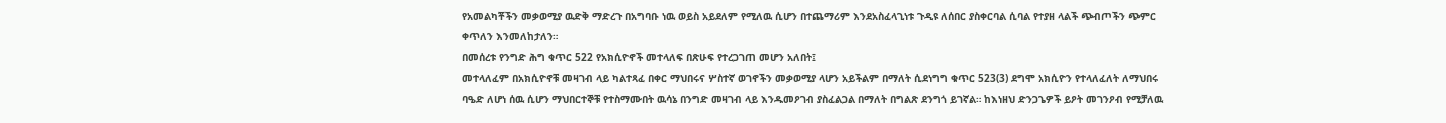የአመልካቾችን መቃወሚያ ዉድቅ ማድረጉ በአግባቡ ነዉ ወይስ አይደለም የሚለዉ ሲሆን በተጨማሪም እንደአስፈላጊነቱ ጉዲዩ ለሰበር ያስቀርባል ሲባል የተያዘ ላልች ጭብጦችን ጭምር ቀጥለን እንመለከታለን።
በመሰረቱ የንግድ ሕግ ቁጥር 522 የአክሲዮኖች መተላለፍ በጽሁፍ የተረጋገጠ መሆን አለበት፤
መተላለፈም በአክሲዮኖቹ መዛገብ ላይ ካልተጻፈ በቀር ማህበሩና ሦስተኛ ወገኖችን መቃወሚያ ላሆን አይችልም በማለት ሲደነግግ ቁጥር 523(3) ደግሞ አክሲዮን የተላለፈለት ለማህበሩ ባዔድ ለሆነ ሰዉ ሲሆን ማህበርተኞቹ የተስማሙበት ዉሳኔ በንግድ መዛገብ ላይ እንዱመዖገብ ያስፈልጋል በማለት በግልጽ ደንግጎ ይገኛል። ከእነዘህ ድንጋጌዎች ይዖት መገንዖብ የሚቻለዉ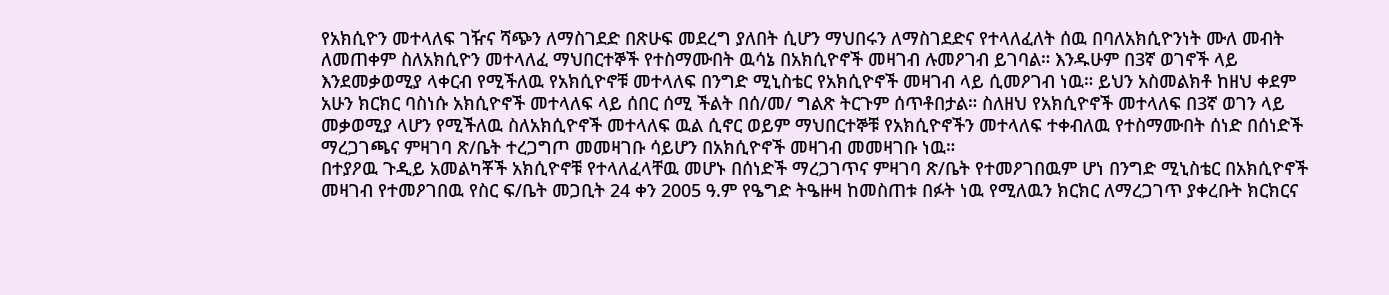የአክሲዮን መተላለፍ ገዥና ሻጭን ለማስገደድ በጽሁፍ መደረግ ያለበት ሲሆን ማህበሩን ለማስገደድና የተላለፈለት ሰዉ በባለአክሲዮንነት ሙለ መብት ለመጠቀም ስለአክሲዮን መተላለፈ ማህበርተኞች የተስማሙበት ዉሳኔ በአክሲዮኖች መዛገብ ሉመዖገብ ይገባል። እንዱሁም በ3ኛ ወገኖች ላይ እንደመቃወሚያ ላቀርብ የሚችለዉ የአክሲዮኖቹ መተላለፍ በንግድ ሚኒስቴር የአክሲዮኖች መዛገብ ላይ ሲመዖገብ ነዉ። ይህን አስመልክቶ ከዘህ ቀደም አሁን ክርክር ባስነሱ አክሲዮኖች መተላለፍ ላይ ሰበር ሰሚ ችልት በሰ/መ/ ግልጽ ትርጉም ሰጥቶበታል። ስለዘህ የአክሲዮኖች መተላለፍ በ3ኛ ወገን ላይ መቃወሚያ ላሆን የሚችለዉ ስለአክሲዮኖች መተላለፍ ዉል ሲኖር ወይም ማህበርተኞቹ የአክሲዮኖችን መተላለፍ ተቀብለዉ የተስማሙበት ሰነድ በሰነድች ማረጋገጫና ምዛገባ ጽ/ቤት ተረጋግጦ መመዛገቡ ሳይሆን በአክሲዮኖች መዛገብ መመዛገቡ ነዉ።
በተያዖዉ ጉዲይ አመልካቾች አክሲዮኖቹ የተላለፈላቸዉ መሆኑ በሰነድች ማረጋገጥና ምዛገባ ጽ/ቤት የተመዖገበዉም ሆነ በንግድ ሚኒስቴር በአክሲዮኖች መዛገብ የተመዖገበዉ የስር ፍ/ቤት መጋቢት 24 ቀን 2005 ዓ.ም የዔግድ ትዔዙዛ ከመስጠቱ በፉት ነዉ የሚለዉን ክርክር ለማረጋገጥ ያቀረቡት ክርክርና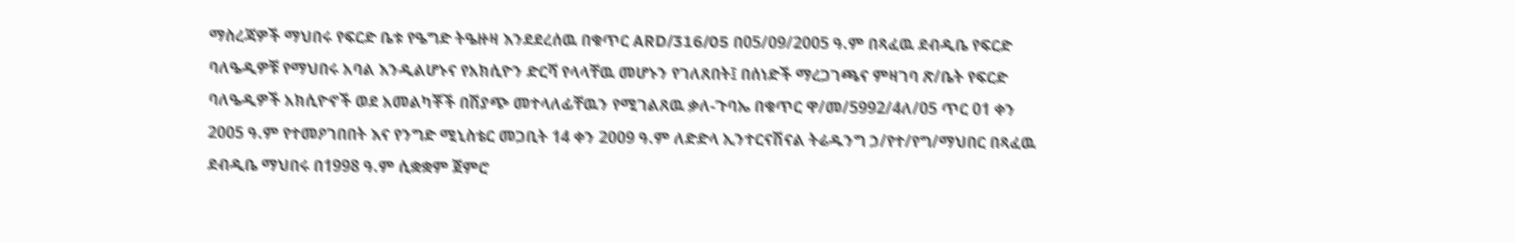ማስረጃዎች ማህበሩ የፍርድ ቤቱ የዔግድ ትዔዙዛ እንደደረሰዉ በቁጥር ARD/316/05 በ05/09/2005 ዓ.ም በጻፈዉ ደብዲቤ የፍርድ ባለዔዲዎቹ የማህበሩ አባል እንዲልሆኑና የአክሲዮን ድርሻ የላላቸዉ መሆኑን የገለጸበት፤ በሰነድች ማረጋገጫና ምዛገባ ጽ/ቤት የፍርድ ባለዔዲዎች አክሲዮኖች ወደ አመልካቾች በሽያጭ መተላለፊቸዉን የሚገልጸዉ ቃለ-ጉባኤ በቁጥር ዋ/መ/5992/4ለ/05 ጥር 01 ቀን 2005 ዓ.ም የተመዖገበበት እና የንግድ ሚኒስቴር መጋቢት 14 ቀን 2009 ዓ.ም ለድድላ ኢንተርናሽናል ትሬዱንግ ኃ/የተ/የግ/ማህበር በጻፈዉ ደብዲቤ ማህበሩ በ1998 ዓ.ም ሲቋቋም ጀምሮ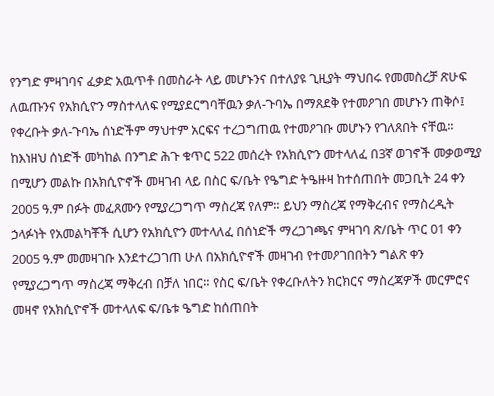የንግድ ምዛገባና ፈቃድ አዉጥቶ በመስራት ላይ መሆኑንና በተለያዩ ጊዚያት ማህበሩ የመመስረቻ ጽሁፍ ለዉጡንና የአክሲዮን ማስተላለፍ የሚያደርግባቸዉን ቃለ-ጉባኤ በማጸደቅ የተመዖገበ መሆኑን ጠቅሶ፤ የቀረቡት ቃለ-ጉባኤ ሰነድችም ማህተም አርፍና ተረጋግጠዉ የተመዖገቡ መሆኑን የገለጸበት ናቸዉ። ከእነዘህ ሰነድች መካከል በንግድ ሕጉ ቁጥር 522 መሰረት የአክሲዮን መተላለፈ በ3ኛ ወገኖች መቃወሚያ በሚሆን መልኩ በአክሲዮኖች መዛገብ ላይ በስር ፍ/ቤት የዔግድ ትዔዙዛ ከተሰጠበት መጋቢት 24 ቀን 2005 ዓ.ም በፉት መፈጸሙን የሚያረጋግጥ ማስረጃ የለም። ይህን ማስረጃ የማቅረብና የማስረዲት ኃላፉነት የአመልካቾች ሲሆን የአክሲዮን መተላለፈ በሰነድች ማረጋገጫና ምዛገባ ጽ/ቤት ጥር 01 ቀን 2005 ዓ.ም መመዛገቡ እንደተረጋገጠ ሁለ በአክሲዮኖች መዛገብ የተመዖገበበትን ግልጽ ቀን የሚያረጋግጥ ማስረጃ ማቅረብ በቻለ ነበር። የስር ፍ/ቤት የቀረቡለትን ክርክርና ማስረጃዎች መርምሮና መዛኖ የአክሲዮኖች መተላለፍ ፍ/ቤቱ ዔግድ ከሰጠበት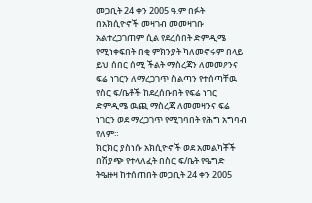መጋቢት 24 ቀን 2005 ዓ.ም በፉት በአክሲዮኖች መዛገብ መመዛገቡ አልተረጋገጠም ሲል የደረሰበት ድምዲሜ የሚነቀፍበት በቂ ምክንያት ካለመኖሩም በላይ ይህ ሰበር ሰሚ ችልት ማስረጃን ለመመዖንና ፍሬ ነገርን ለማረጋገጥ ስልጣን የተሰጣቸዉ የስር ፍ/ቤቶች ከደረሰቡበት የፍሬ ነገር ድምዲሜ ዉጪ ማስረጃ ለመመዛንና ፍሬ ነገርን ወደ ማረጋገጥ የሚገባበት የሕግ አግባብ የለም።
ክርክር ያስነሱ አክሲዮኖች ወደ አመልካቾች በሽያጭ የተላለፈት በስር ፍ/ቤት የዔግድ ትዔዙዛ ከተሰጠበት መጋቢት 24 ቀን 2005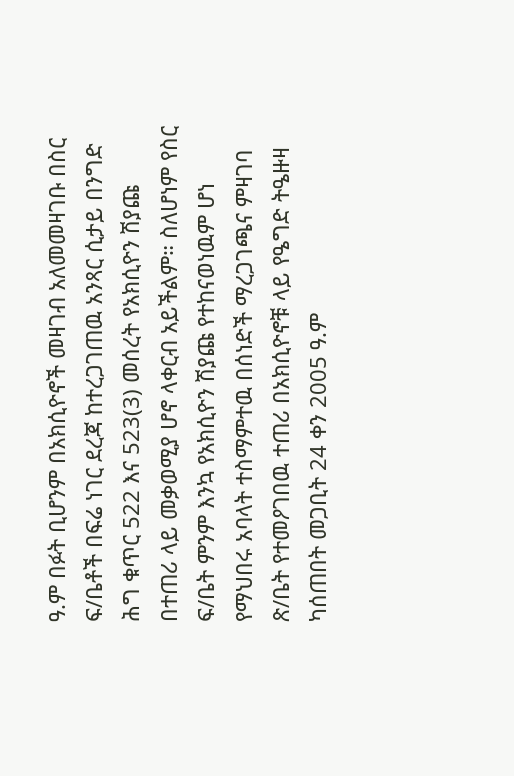ዓ.ም በፉት ቢሆንም በአክሲዮኖች መዛገብ አለመመዛገቡ በስር ፍ/ቤቶች በፍሬ ነገር ደረጃ ከተረጋገጠዉ አንጻር ሲታይ በንግድ ሕግ ቁጥር 522 እና 523(3) መሰረት የአክሲዮን ሽያጩ በተጠሪ ላይ መቃወሚያ ሆኖ ላቀርብ አይችልም። ስለሆነም የስር ፍ/ቤት ምንም እንኳ የአክሲዮን ሽያጩ የተከናወነዉም ሆነ የማህበሩ አባላት ተስማምተዉ በሰነድች ማረጋገጫና ምዛገባ ጽ/ቤት የተመዖገበዉ ተጠሪ በአክሲዮኖቹ ላይ የዔግድ ትዔዙዛ ካሰጠበት መጋቢት 24 ቀን 2005 ዓ.ም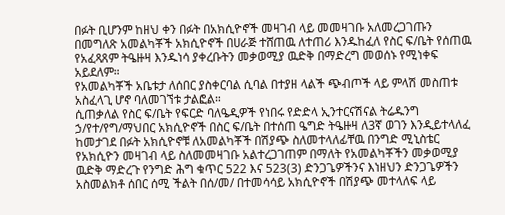በፉት ቢሆንም ከዘህ ቀን በፉት በአክሲዮኖች መዛገብ ላይ መመዛገቡ አለመረጋገጡን በመግለጽ አመልካቾች አክሲዮኖች በሀራጅ ተሸጠዉ ለተጠሪ እንዱከፈለ የስር ፍ/ቤት የሰጠዉ የአፈጻጸም ትዔዙዛ እንዱነሳ ያቀረቡትን መቃወሚያ ዉድቅ በማድረግ መወሰኑ የሚነቀፍ አይደለም።
የአመልካቾች አቤቱታ ለሰበር ያስቀርባል ሲባል በተያዘ ላልች ጭብጦች ላይ ምላሽ መስጠቱ አስፈላጊ ሆኖ ባለመገኘቱ ታልፎል።
ሲጠቃለል የስር ፍ/ቤት የፍርድ ባለዔዲዎች የነበሩ የድድላ ኢንተርናሽናል ትሬዱንግ ኃ/የተ/የግ/ማህበር አክሲዮኖች በስር ፍ/ቤት በተሰጠ ዔግድ ትዔዙዛ ለ3ኛ ወገን እንዲይተላለፈ ከመታገደ በፉት አክሲዮኖቹ ለአመልካቾች በሽያጭ ስለመተላለፊቸዉ በንግድ ሚኒስቴር የአክሲዮን መዛገብ ላይ ስለመመዛገቡ አልተረጋገጠም በማለት የአመልካቾችን መቃወሚያ ዉድቅ ማድረጉ የንግድ ሕግ ቁጥር 522 እና 523(3) ድንጋጌዎችንና እነዘህን ድንጋጌዎችን አስመልክቶ ሰበር ሰሚ ችልት በሰ/መ/ በተመሳሳይ አክሲዮኖች በሽያጭ መተላለፍ ላይ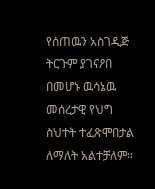የሰጠዉን አስገዲጅ ትርጉም ያገናዖበ በመሆኑ ዉሳኔዉ መሰረታዊ የህግ ስህተት ተፈጽሞበታል ለማለት አልተቻለም።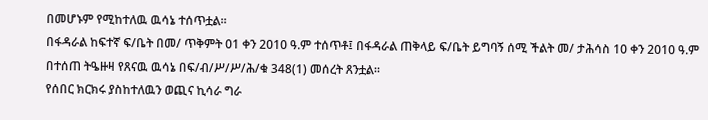በመሆኑም የሚከተለዉ ዉሳኔ ተሰጥቷል።
በፋዳራል ከፍተኛ ፍ/ቤት በመ/ ጥቅምት 01 ቀን 2010 ዓ.ም ተሰጥቶ፤ በፋዳራል ጠቅላይ ፍ/ቤት ይግባኝ ሰሚ ችልት መ/ ታሕሳስ 10 ቀን 2010 ዓ.ም በተሰጠ ትዔዙዛ የጸናዉ ዉሳኔ በፍ/ብ/ሥ/ሥ/ሕ/ቁ 348(1) መሰረት ጸንቷል።
የሰበር ክርክሩ ያስከተለዉን ወጪና ኪሳራ ግራ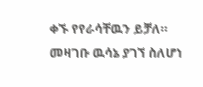ቀኙ የየራሳቸዉን ይቻለ።
መዛገቡ ዉሳኔ ያገኘ ስለሆነ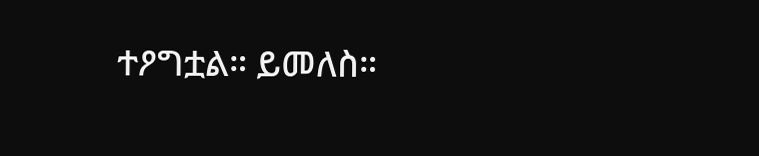ተዖግቷል። ይመለስ።